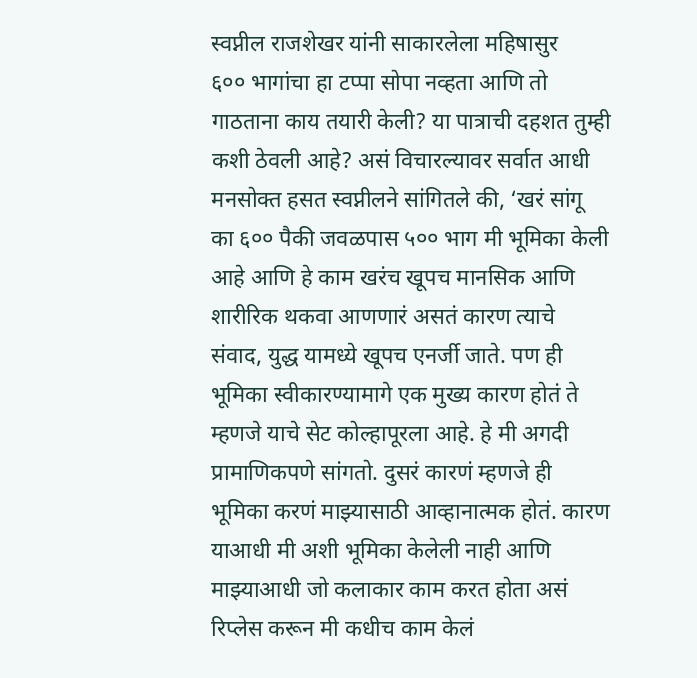स्वप्नील राजशेखर यांनी साकारलेला महिषासुर
६०० भागांचा हा टप्पा सोपा नव्हता आणि तो गाठताना काय तयारी केली? या पात्राची दहशत तुम्ही कशी ठेवली आहे? असं विचारल्यावर सर्वात आधी मनसोक्त हसत स्वप्नीलने सांगितले की, ‘खरं सांगू का ६०० पैकी जवळपास ५०० भाग मी भूमिका केली आहे आणि हे काम खरंच खूपच मानसिक आणि शारीरिक थकवा आणणारं असतं कारण त्याचे संवाद, युद्ध यामध्ये खूपच एनर्जी जाते. पण ही भूमिका स्वीकारण्यामागे एक मुख्य कारण होतं ते म्हणजे याचे सेट कोल्हापूरला आहे. हे मी अगदी प्रामाणिकपणे सांगतो. दुसरं कारणं म्हणजे ही भूमिका करणं माझ्यासाठी आव्हानात्मक होतं. कारण याआधी मी अशी भूमिका केलेली नाही आणि माझ्याआधी जो कलाकार काम करत होता असं रिप्लेस करून मी कधीच काम केलं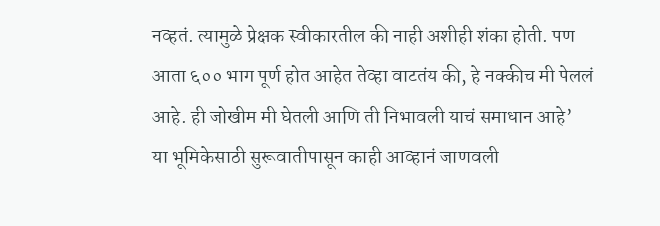नव्हतं. त्यामुळे प्रेक्षक स्वीकारतील की नाही अशीही शंका होती. पण आता ६०० भाग पूर्ण होत आहेत तेव्हा वाटतंय की, हे नक्कीच मी पेललं आहे. ही जोखीम मी घेतली आणि ती निभावली याचं समाधान आहे’
या भूमिकेसाठी सुरूवातीपासून काही आव्हानं जाणवली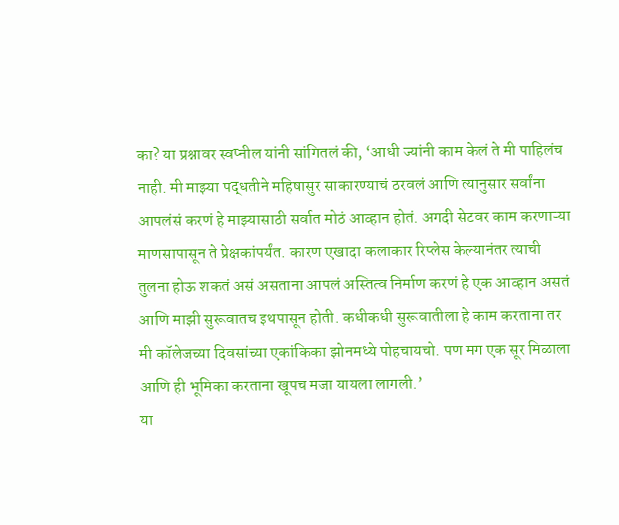का? या प्रश्नावर स्वप्नील यांनी सांगितलं की, ‘आधी ज्यांनी काम केलं ते मी पाहिलंच नाही. मी माझ्या पद्धतीने महिषासुर साकारण्याचं ठरवलं आणि त्यानुसार सर्वांना आपलंसं करणं हे माझ्यासाठी सर्वात मोठं आव्हान होतं. अगदी सेटवर काम करणाऱ्या माणसापासून ते प्रेक्षकांपर्यंत. कारण एखादा कलाकार रिप्लेस केल्यानंतर त्याची तुलना होऊ शकतं असं असताना आपलं अस्तित्व निर्माण करणं हे एक आव्हान असतं आणि माझी सुरूवातच इथपासून होती. कधीकधी सुरूवातीला हे काम करताना तर मी कॉलेजच्या दिवसांच्या एकांकिका झोनमध्ये पोहचायचो. पण मग एक सूर मिळाला आणि ही भूमिका करताना खूपच मजा यायला लागली.’
या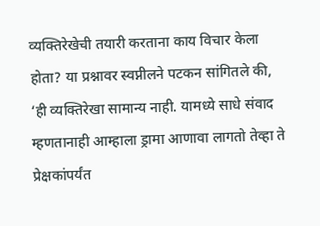व्यक्तिरेखेची तयारी करताना काय विचार केला होता? या प्रश्नावर स्वप्नीलने पटकन सांगितले की, ‘ही व्यक्तिरेखा सामान्य नाही. यामध्ये साधे संवाद म्हणतानाही आम्हाला ड्रामा आणावा लागतो तेव्हा ते प्रेक्षकांपर्यंत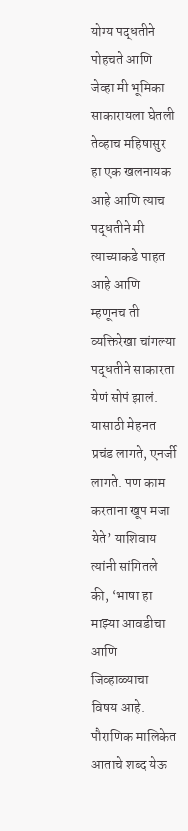योग्य पद्धतीने पोहचते आणि जेव्हा मी भूमिका साकारायला घेतली तेव्हाच महिषासुर हा एक खलनायक आहे आणि त्याच पद्धतीने मी त्याच्याकडे पाहत आहे आणि म्हणूनच ती व्यक्तिरेखा चांगल्या पद्धतीने साकारता येणं सोपं झालं. यासाठी मेहनत प्रचंड लागते, एनर्जी लागते. पण काम करताना खूप मजा येते’ याशिवाय त्यांनी सांगितले की, ‘भाषा हा माझ्या आवडीचा आणि जिव्हाळ्याचा विषय आहे. पौराणिक मालिकेत आताचे शब्द येऊ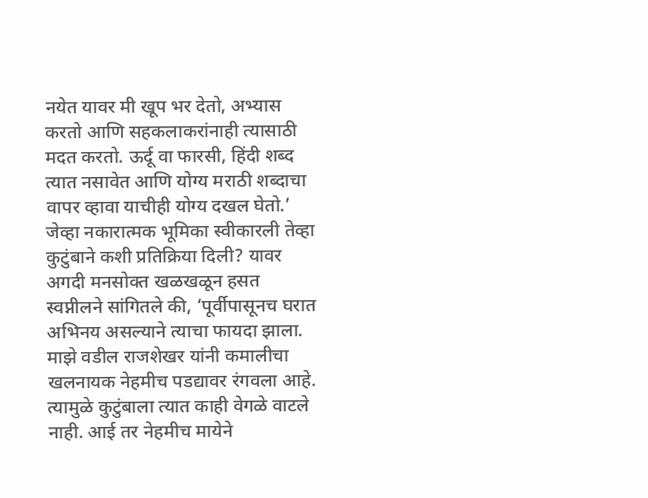नयेत यावर मी खूप भर देतो, अभ्यास करतो आणि सहकलाकरांनाही त्यासाठी मदत करतो. ऊर्दू वा फारसी, हिंदी शब्द त्यात नसावेत आणि योग्य मराठी शब्दाचा वापर व्हावा याचीही योग्य दखल घेतो.’
जेव्हा नकारात्मक भूमिका स्वीकारली तेव्हा कुटुंबाने कशी प्रतिक्रिया दिली? यावर अगदी मनसोक्त खळखळून हसत स्वप्नीलने सांगितले की, ‘पूर्वीपासूनच घरात अभिनय असल्याने त्याचा फायदा झाला. माझे वडील राजशेखर यांनी कमालीचा खलनायक नेहमीच पडद्यावर रंगवला आहे. त्यामुळे कुटुंबाला त्यात काही वेगळे वाटले नाही. आई तर नेहमीच मायेने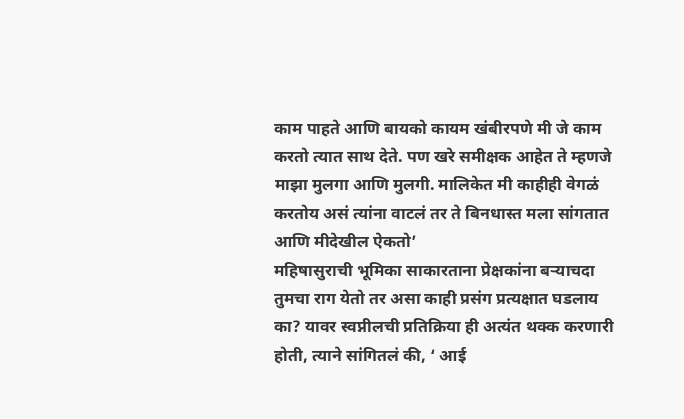काम पाहते आणि बायको कायम खंबीरपणे मी जे काम करतो त्यात साथ देते. पण खरे समीक्षक आहेत ते म्हणजे माझा मुलगा आणि मुलगी. मालिकेत मी काहीही वेगळं करतोय असं त्यांना वाटलं तर ते बिनधास्त मला सांगतात आणि मीदेखील ऐकतो’
महिषासुराची भूमिका साकारताना प्रेक्षकांना बऱ्याचदा तुमचा राग येतो तर असा काही प्रसंग प्रत्यक्षात घडलाय का? यावर स्वप्नीलची प्रतिक्रिया ही अत्यंत थक्क करणारी होती, त्याने सांगितलं की, ‘ आई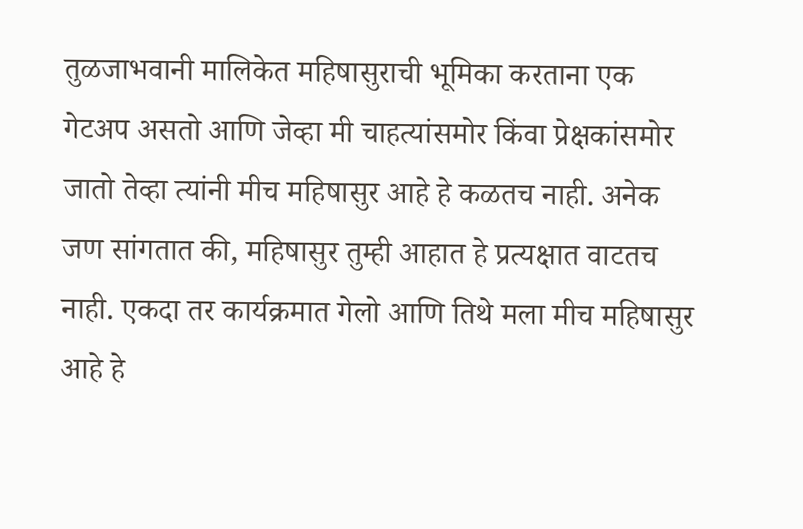तुळजाभवानी मालिकेत महिषासुराची भूमिका करताना एक गेटअप असतो आणि जेव्हा मी चाहत्यांसमोर किंवा प्रेक्षकांसमोर जातो तेव्हा त्यांनी मीच महिषासुर आहे हे कळतच नाही. अनेक जण सांगतात की, महिषासुर तुम्ही आहात हे प्रत्यक्षात वाटतच नाही. एकदा तर कार्यक्रमात गेलो आणि तिथे मला मीच महिषासुर आहे हे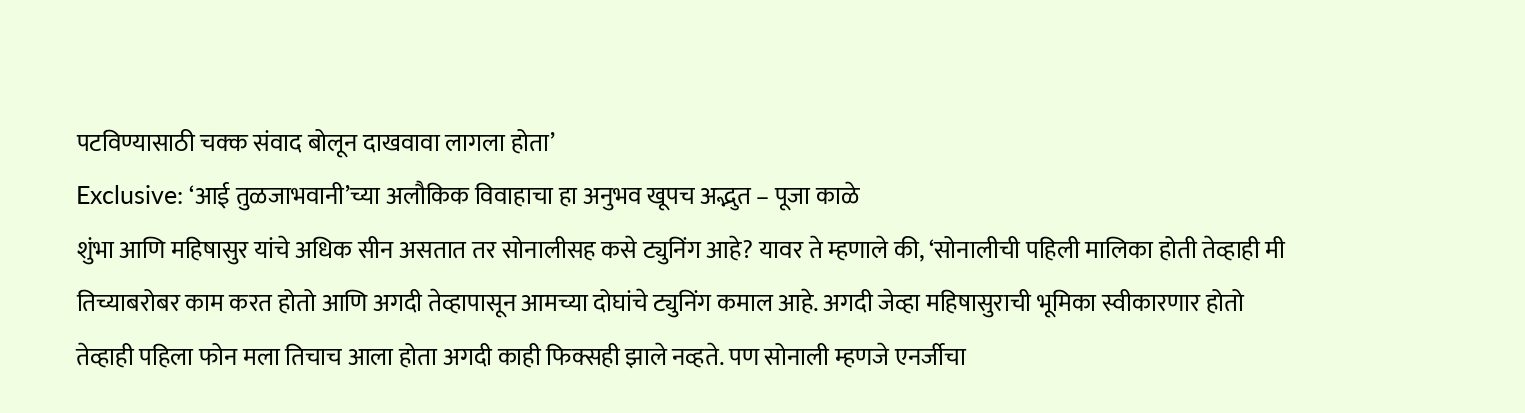पटविण्यासाठी चक्क संवाद बोलून दाखवावा लागला होता’
Exclusive: ‘आई तुळजाभवानी’च्या अलौकिक विवाहाचा हा अनुभव खूपच अद्भुत – पूजा काळे
शुंभा आणि महिषासुर यांचे अधिक सीन असतात तर सोनालीसह कसे ट्युनिंग आहे? यावर ते म्हणाले की, ‘सोनालीची पहिली मालिका होती तेव्हाही मी तिच्याबरोबर काम करत होतो आणि अगदी तेव्हापासून आमच्या दोघांचे ट्युनिंग कमाल आहे. अगदी जेव्हा महिषासुराची भूमिका स्वीकारणार होतो तेव्हाही पहिला फोन मला तिचाच आला होता अगदी काही फिक्सही झाले नव्हते. पण सोनाली म्हणजे एनर्जीचा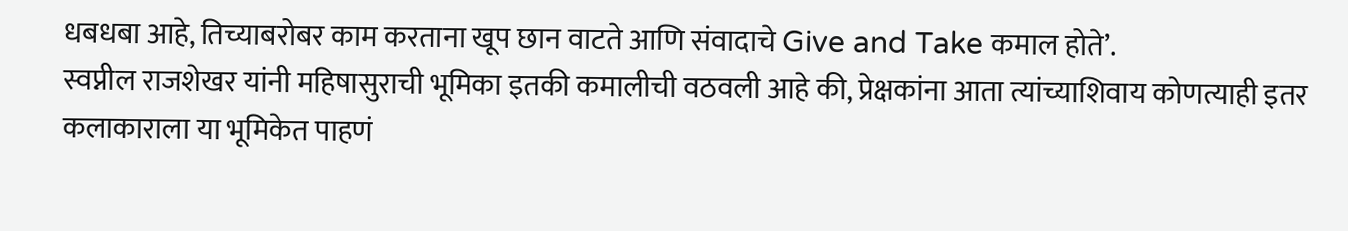धबधबा आहे, तिच्याबरोबर काम करताना खूप छान वाटते आणि संवादाचे Give and Take कमाल होते’.
स्वप्नील राजशेखर यांनी महिषासुराची भूमिका इतकी कमालीची वठवली आहे की, प्रेक्षकांना आता त्यांच्याशिवाय कोणत्याही इतर कलाकाराला या भूमिकेत पाहणं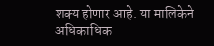शक्य होणार आहे. या मालिकेने अधिकाधिक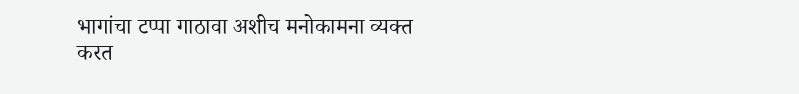भागांचा टप्पा गाठावा अशीच मनोकामना व्यक्त करत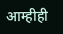आम्हीही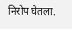निरोप घेतला.